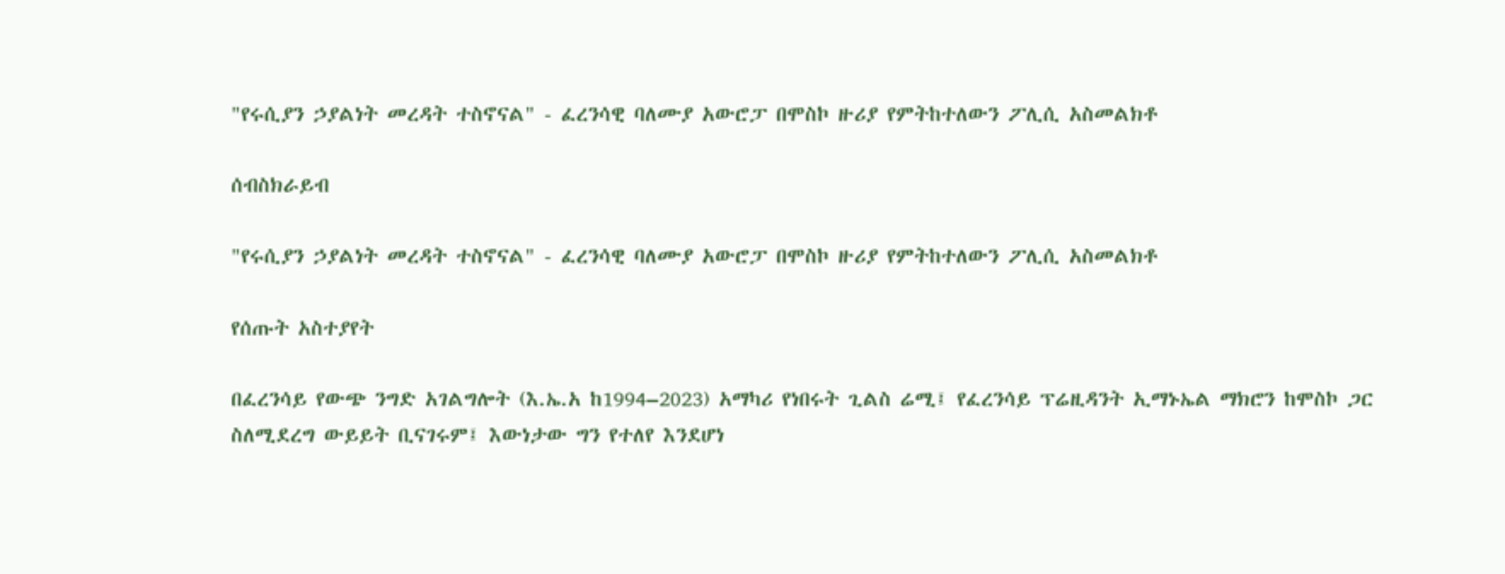"የሩሲያን ኃያልነት መረዳት ተስኖናል" - ፈረንሳዊ ባለሙያ አውሮፓ በሞስኮ ዙሪያ የምትከተለውን ፖሊሲ አስመልክቶ

ሰብስክራይብ

"የሩሲያን ኃያልነት መረዳት ተስኖናል" - ፈረንሳዊ ባለሙያ አውሮፓ በሞስኮ ዙሪያ የምትከተለውን ፖሊሲ አስመልክቶ

የሰጡት አስተያየት

በፈረንሳይ የውጭ ንግድ አገልግሎት (እ.ኤ.አ ከ1994–2023) አማካሪ የነበሩት ጊልስ ሬሚ፤ የፈረንሳይ ፕሬዚዳንት ኢማኑኤል ማክሮን ከሞስኮ ጋር ስለሚደረግ ውይይት ቢናገሩም፤ እውነታው ግን የተለየ እንደሆነ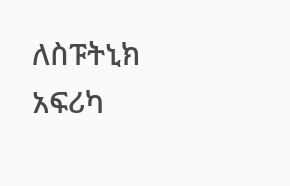ለስፑትኒክ አፍሪካ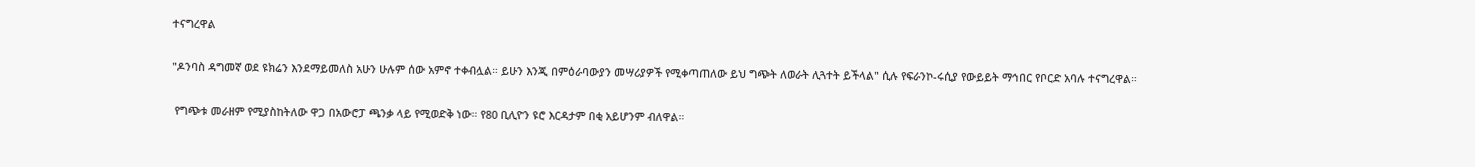ተናግረዋል

"ዶንባስ ዳግመኛ ወደ ዩክሬን እንደማይመለስ አሁን ሁሉም ሰው አምኖ ተቀብሏል። ይሁን እንጂ በምዕራባውያን መሣሪያዎች የሚቀጣጠለው ይህ ግጭት ለወራት ሊጓተት ይችላል" ሲሉ የፍራንኮ-ሩሲያ የውይይት ማኅበር የቦርድ አባሉ ተናግረዋል።

 የግጭቱ መራዘም የሚያስከትለው ዋጋ በአውሮፓ ጫንቃ ላይ የሚወድቅ ነው። የ80 ቢሊዮን ዩሮ እርዳታም በቂ አይሆንም ብለዋል።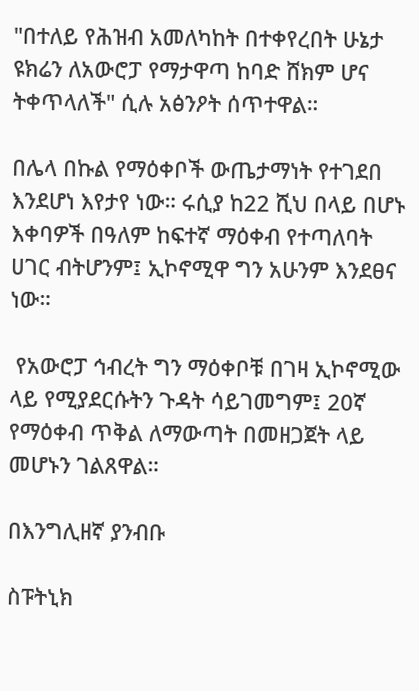"በተለይ የሕዝብ አመለካከት በተቀየረበት ሁኔታ ዩክሬን ለአውሮፓ የማታዋጣ ከባድ ሸክም ሆና ትቀጥላለች" ሲሉ አፅንዖት ሰጥተዋል።

በሌላ በኩል የማዕቀቦች ውጤታማነት የተገደበ እንደሆነ እየታየ ነው። ሩሲያ ከ22 ሺህ በላይ በሆኑ እቀባዎች በዓለም ከፍተኛ ማዕቀብ የተጣለባት ሀገር ብትሆንም፤ ኢኮኖሚዋ ግን አሁንም እንደፀና ነው።

 የአውሮፓ ኅብረት ግን ማዕቀቦቹ በገዛ ኢኮኖሚው ላይ የሚያደርሱትን ጉዳት ሳይገመግም፤ 20ኛ የማዕቀብ ጥቅል ለማውጣት በመዘጋጀት ላይ መሆኑን ገልጸዋል።

በእንግሊዘኛ ያንብቡ

ስፑትኒክ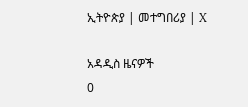ኢትዮጵያ | መተግበሪያ | X

አዳዲስ ዜናዎች
0